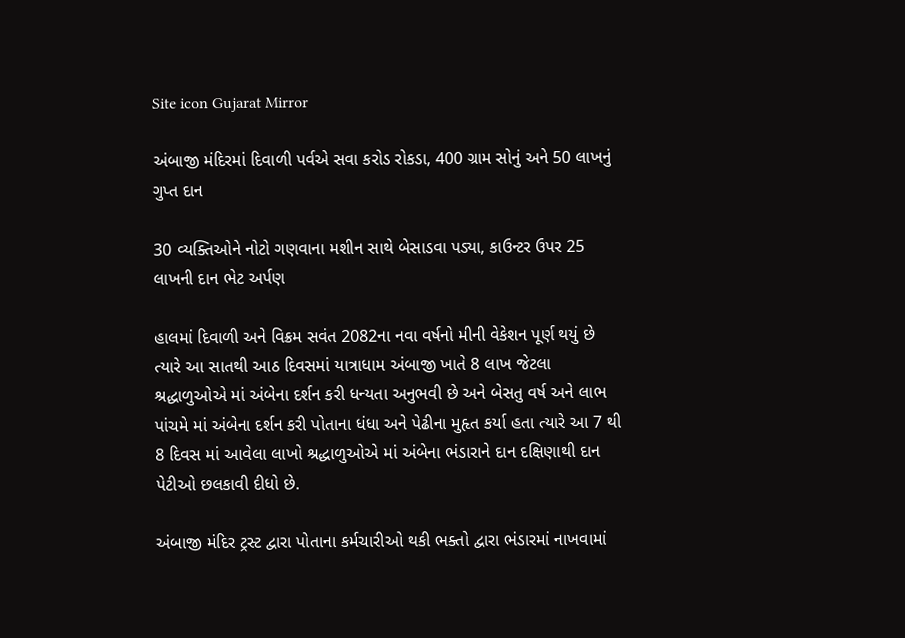Site icon Gujarat Mirror

અંબાજી મંદિરમાં દિવાળી પર્વએ સવા કરોડ રોકડા, 400 ગ્રામ સોનું અને 50 લાખનું ગુપ્ત દાન

30 વ્યક્તિઓને નોટો ગણવાના મશીન સાથે બેસાડવા પડ્યા, કાઉન્ટર ઉપર 25 લાખની દાન ભેટ અર્પણ

હાલમાં દિવાળી અને વિક્રમ સવંત 2082ના નવા વર્ષનો મીની વેકેશન પૂર્ણ થયું છે ત્યારે આ સાતથી આઠ દિવસમાં યાત્રાધામ અંબાજી ખાતે 8 લાખ જેટલા શ્રદ્ધાળુઓએ માં અંબેના દર્શન કરી ધન્યતા અનુભવી છે અને બેસતુ વર્ષ અને લાભ પાંચમે માં અંબેના દર્શન કરી પોતાના ધંધા અને પેઢીના મુહૃત કર્યા હતા ત્યારે આ 7 થી 8 દિવસ માં આવેલા લાખો શ્રદ્ધાળુઓએ માં અંબેના ભંડારાને દાન દક્ષિણાથી દાન પેટીઓ છલકાવી દીધો છે.

અંબાજી મંદિર ટ્રસ્ટ દ્વારા પોતાના કર્મચારીઓ થકી ભક્તો દ્વારા ભંડારમાં નાખવામાં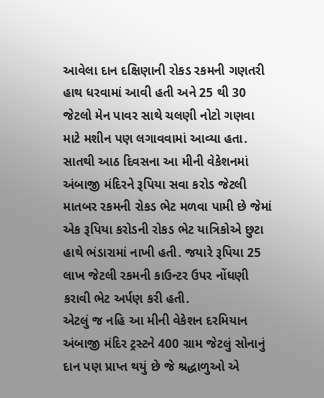આવેલા દાન દક્ષિણાની રોકડ રકમની ગણતરી હાથ ધરવામાં આવી હતી અને 25 થી 30 જેટલો મેન પાવર સાથે ચલણી નોટો ગણવા માટે મશીન પણ લગાવવામાં આવ્યા હતા. સાતથી આઠ દિવસના આ મીની વેકેશનમાં અંબાજી મંદિરને રૂપિયા સવા કરોડ જેટલી માતબર રકમની રોકડ ભેટ મળવા પામી છે જેમાં એક રૂપિયા કરોડની રોકડ ભેટ યાત્રિકોએ છુટા હાથે ભંડારામાં નાખી હતી. જયારે રૂપિયા 25 લાખ જેટલી રકમની કાઉન્ટર ઉપર નોંધણી કરાવી ભેટ અર્પણ કરી હતી.
એટલું જ નહિ આ મીની વેકેશન દરમિયાન અંબાજી મંદિર ટ્રસ્ટને 400 ગ્રામ જેટલું સોનાનું દાન પણ પ્રાપ્ત થયું છે જે શ્રદ્ધાળુઓ એ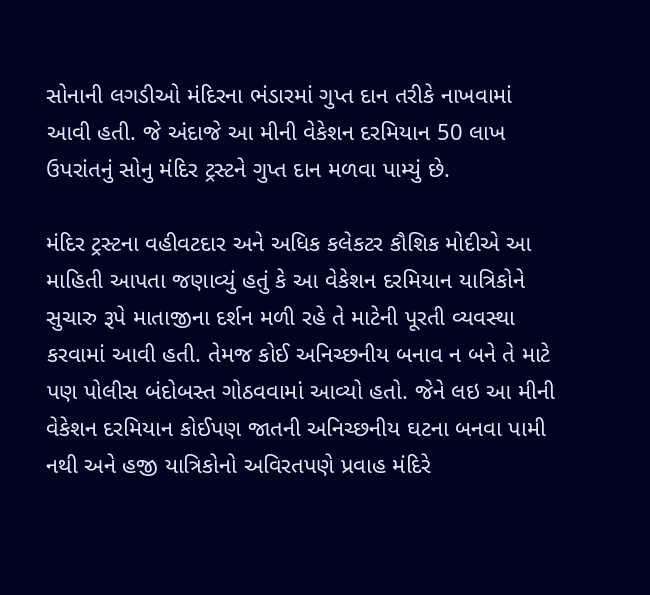સોનાની લગડીઓ મંદિરના ભંડારમાં ગુપ્ત દાન તરીકે નાખવામાં આવી હતી. જે અંદાજે આ મીની વેકેશન દરમિયાન 50 લાખ ઉપરાંતનું સોનુ મંદિર ટ્રસ્ટને ગુપ્ત દાન મળવા પામ્યું છે.

મંદિર ટ્રસ્ટના વહીવટદાર અને અધિક કલેકટર કૌશિક મોદીએ આ માહિતી આપતા જણાવ્યું હતું કે આ વેકેશન દરમિયાન યાત્રિકોને સુચારુ રૂપે માતાજીના દર્શન મળી રહે તે માટેની પૂરતી વ્યવસ્થા કરવામાં આવી હતી. તેમજ કોઈ અનિચ્છનીય બનાવ ન બને તે માટે પણ પોલીસ બંદોબસ્ત ગોઠવવામાં આવ્યો હતો. જેને લઇ આ મીની વેકેશન દરમિયાન કોઈપણ જાતની અનિચ્છનીય ઘટના બનવા પામી નથી અને હજી યાત્રિકોનો અવિરતપણે પ્રવાહ મંદિરે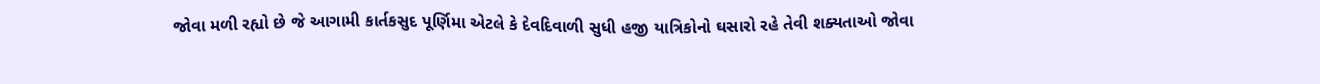જોવા મળી રહ્યો છે જે આગામી કાર્તકસુદ પૂર્ણિમા એટલે કે દેવદિવાળી સુધી હજી યાત્રિકોનો ઘસારો રહે તેવી શક્યતાઓ જોવા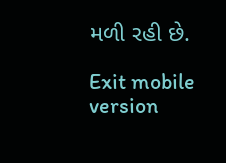મળી રહી છે.

Exit mobile version